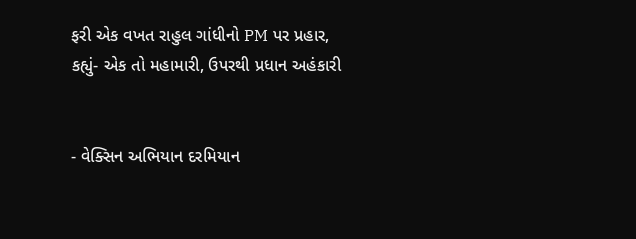ફરી એક વખત રાહુલ ગાંધીનો PM પર પ્રહાર, કહ્યું- એક તો મહામારી, ઉપરથી પ્રધાન અહંકારી


- વેક્સિન અભિયાન દરમિયાન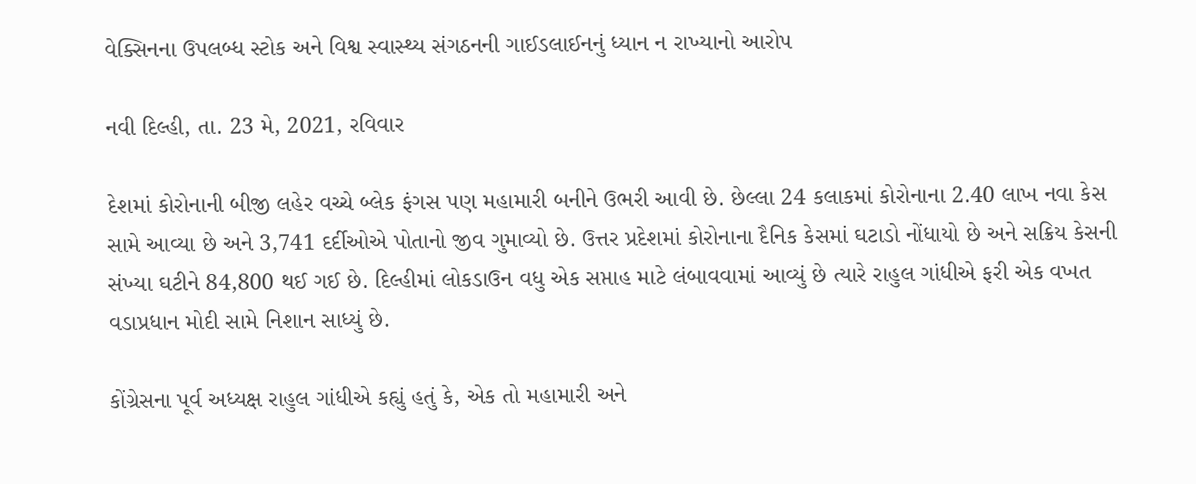વેક્સિનના ઉપલબ્ધ સ્ટોક અને વિશ્વ સ્વાસ્થ્ય સંગઠનની ગાઈડલાઈનનું ધ્યાન ન રાખ્યાનો આરોપ

નવી દિલ્હી, તા. 23 મે, 2021, રવિવાર

દેશમાં કોરોનાની બીજી લહેર વચ્ચે બ્લેક ફંગસ પણ મહામારી બનીને ઉભરી આવી છે. છેલ્લા 24 કલાકમાં કોરોનાના 2.40 લાખ નવા કેસ સામે આવ્યા છે અને 3,741 દર્દીઓએ પોતાનો જીવ ગુમાવ્યો છે. ઉત્તર પ્રદેશમાં કોરોનાના દૈનિક કેસમાં ઘટાડો નોંધાયો છે અને સક્રિય કેસની સંખ્યા ઘટીને 84,800 થઈ ગઈ છે. દિલ્હીમાં લોકડાઉન વધુ એક સપ્તાહ માટે લંબાવવામાં આવ્યું છે ત્યારે રાહુલ ગાંધીએ ફરી એક વખત વડાપ્રધાન મોદી સામે નિશાન સાધ્યું છે.

કોંગ્રેસના પૂર્વ અધ્યક્ષ રાહુલ ગાંધીએ કહ્યું હતું કે, એક તો મહામારી અને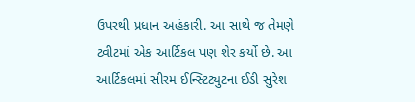ઉપરથી પ્રધાન અહંકારી. આ સાથે જ તેમણે ટ્વીટમાં એક આર્ટિકલ પણ શેર કર્યો છે. આ આર્ટિકલમાં સીરમ ઈન્સ્ટિટ્યુટના ઈડી સુરેશ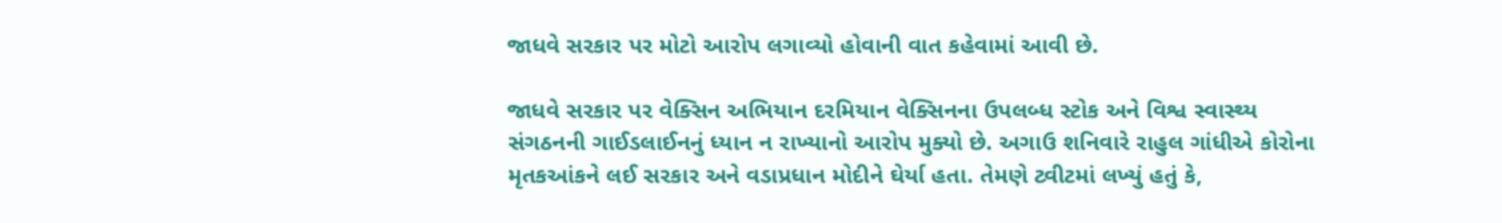જાધવે સરકાર પર મોટો આરોપ લગાવ્યો હોવાની વાત કહેવામાં આવી છે.

જાધવે સરકાર પર વેક્સિન અભિયાન દરમિયાન વેક્સિનના ઉપલબ્ધ સ્ટોક અને વિશ્વ સ્વાસ્થ્ય સંગઠનની ગાઈડલાઈનનું ધ્યાન ન રાખ્યાનો આરોપ મુક્યો છે. અગાઉ શનિવારે રાહુલ ગાંધીએ કોરોના મૃતકઆંકને લઈ સરકાર અને વડાપ્રધાન મોદીને ઘેર્યા હતા. તેમણે ટ્વીટમાં લખ્યું હતું કે,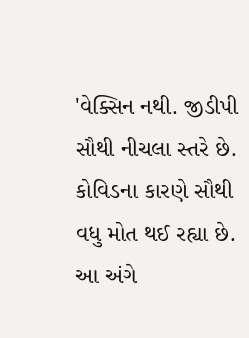'વેક્સિન નથી. જીડીપી સૌથી નીચલા સ્તરે છે. કોવિડના કારણે સૌથી વધુ મોત થઈ રહ્યા છે. આ અંગે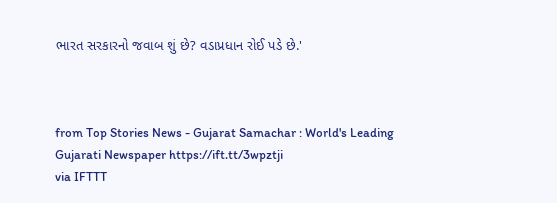ભારત સરકારનો જવાબ શું છે? વડાપ્રધાન રોઈ પડે છે.'



from Top Stories News - Gujarat Samachar : World's Leading Gujarati Newspaper https://ift.tt/3wpztji
via IFTTT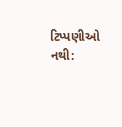ટિપ્પણીઓ નથી: